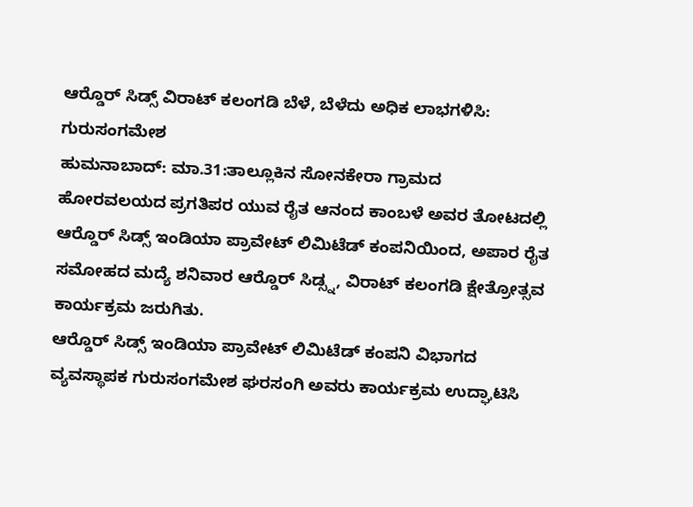ಆರ್‍ಡೊರ್ ಸಿಡ್ಸ್ ವಿರಾಟ್ ಕಲಂಗಡಿ ಬೆಳೆ, ಬೆಳೆದು ಅಧಿಕ ಲಾಭಗಳಿಸಿ: ಗುರುಸಂಗಮೇಶ
ಹುಮನಾಬಾದ್: ಮಾ.31:ತಾಲ್ಲೂಕಿನ ಸೋನಕೇರಾ ಗ್ರಾಮದ ಹೋರವಲಯದ ಪ್ರಗತಿಪರ ಯುವ ರೈತ ಆನಂದ ಕಾಂಬಳೆ ಅವರ ತೋಟದಲ್ಲಿ ಆರ್‍ಡೊರ್ ಸಿಡ್ಸ್ ಇಂಡಿಯಾ ಪ್ರಾವೇಟ್ ಲಿಮಿಟೆಡ್ ಕಂಪನಿಯಿಂದ, ಅಪಾರ ರೈತ ಸಮೋಹದ ಮದ್ಯೆ ಶನಿವಾರ ಆರ್‍ಡೊರ್ ಸಿಡ್ಸ್ನ, ವಿರಾಟ್ ಕಲಂಗಡಿ ಕ್ಷೇತ್ರೋತ್ಸವ ಕಾರ್ಯಕ್ರಮ ಜರುಗಿತು.
ಆರ್‍ಡೊರ್ ಸಿಡ್ಸ್ ಇಂಡಿಯಾ ಪ್ರಾವೇಟ್ ಲಿಮಿಟೆಡ್ ಕಂಪನಿ ವಿಭಾಗದ ವ್ಯವಸ್ಥಾಪಕ ಗುರುಸಂಗಮೇಶ ಘರಸಂಗಿ ಅವರು ಕಾರ್ಯಕ್ರಮ ಉದ್ಘಾಟಿಸಿ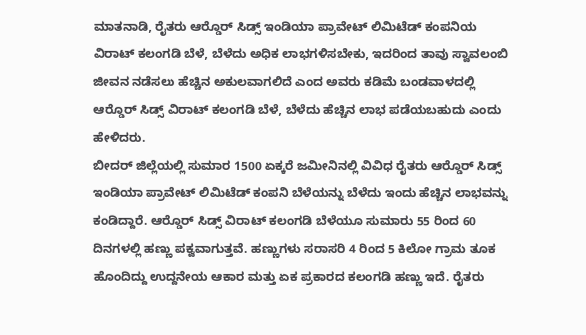ಮಾತನಾಡಿ, ರೈತರು ಆರ್‍ಡೊರ್ ಸಿಡ್ಸ್ ಇಂಡಿಯಾ ಪ್ರಾವೇಟ್ ಲಿಮಿಟೆಡ್ ಕಂಪನಿಯ ವಿರಾಟ್ ಕಲಂಗಡಿ ಬೆಳೆ, ಬೆಳೆದು ಅಧಿಕ ಲಾಭಗಳಿಸಬೇಕು, ಇದರಿಂದ ತಾವು ಸ್ವಾವಲಂಬಿ ಜೀವನ ನಡೆಸಲು ಹೆಚ್ಚಿನ ಅಕುಲವಾಗಲಿದೆ ಎಂದ ಅವರು ಕಡಿಮೆ ಬಂಡವಾಳದಲ್ಲಿ ಆರ್‍ಡೊರ್ ಸಿಡ್ಸ್ ವಿರಾಟ್ ಕಲಂಗಡಿ ಬೆಳೆ, ಬೆಳೆದು ಹೆಚ್ಚಿನ ಲಾಭ ಪಡೆಯಬಹುದು ಎಂದು ಹೇಳಿದರು.
ಬೀದರ್ ಜಿಲ್ಲೆಯಲ್ಲಿ ಸುಮಾರ 1500 ಏಕ್ಕರೆ ಜಮೀನಿನಲ್ಲಿ ವಿವಿಧ ರೈತರು ಆರ್‍ಡೊರ್ ಸಿಡ್ಸ್ ಇಂಡಿಯಾ ಪ್ರಾವೇಟ್ ಲಿಮಿಟೆಡ್ ಕಂಪನಿ ಬೆಳೆಯನ್ನು ಬೆಳೆದು ಇಂದು ಹೆಚ್ಚಿನ ಲಾಭವನ್ನು ಕಂಡಿದ್ದಾರೆ. ಆರ್‍ಡೊರ್ ಸಿಡ್ಸ್ ವಿರಾಟ್ ಕಲಂಗಡಿ ಬೆಳೆಯೂ ಸುಮಾರು 55 ರಿಂದ 60 ದಿನಗಳಲ್ಲಿ ಹಣ್ಣು ಪಕ್ವವಾಗುತ್ತವೆ. ಹಣ್ಣುಗಳು ಸರಾಸರಿ 4 ರಿಂದ 5 ಕಿಲೋ ಗ್ರಾಮ ತೂಕ ಹೊಂದಿದ್ದು ಉದ್ದನೇಯ ಆಕಾರ ಮತ್ತು ಏಕ ಪ್ರಕಾರದ ಕಲಂಗಡಿ ಹಣ್ಣು ಇದೆ. ರೈತರು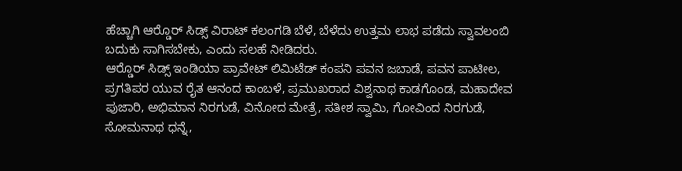ಹೆಚ್ಚಾಗಿ ಆರ್‍ಡೊರ್ ಸಿಡ್ಸ್ ವಿರಾಟ್ ಕಲಂಗಡಿ ಬೆಳೆ, ಬೆಳೆದು ಉತ್ತಮ ಲಾಭ ಪಡೆದು ಸ್ವಾವಲಂಬಿ ಬದುಕು ಸಾಗಿಸಬೇಕು, ಎಂದು ಸಲಹೆ ನೀಡಿದರು.
ಆರ್‍ಡೊರ್ ಸಿಡ್ಸ್ ಇಂಡಿಯಾ ಪ್ರಾವೇಟ್ ಲಿಮಿಟೆಡ್ ಕಂಪನಿ ಪವನ ಜಬಾಡೆ, ಪವನ ಪಾಟೀಲ, ಪ್ರಗತಿಪರ ಯುವ ರೈತ ಆನಂದ ಕಾಂಬಳೆ, ಪ್ರಮುಖರಾದ ವಿಶ್ವನಾಥ ಕಾಡಗೊಂಡ, ಮಹಾದೇವ ಪುಜಾರಿ, ಅಭಿಮಾನ ನಿರಗುಡೆ, ವಿನೋದ ಮೇತ್ರೆ, ಸತೀಶ ಸ್ವಾಮಿ, ಗೋವಿಂದ ನಿರಗುಡೆ, ಸೋಮನಾಥ ಧನ್ನೆ,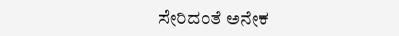ಸೇರಿದಂತೆ ಅನೇಕ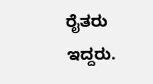ರೈತರು ಇದ್ದರು.